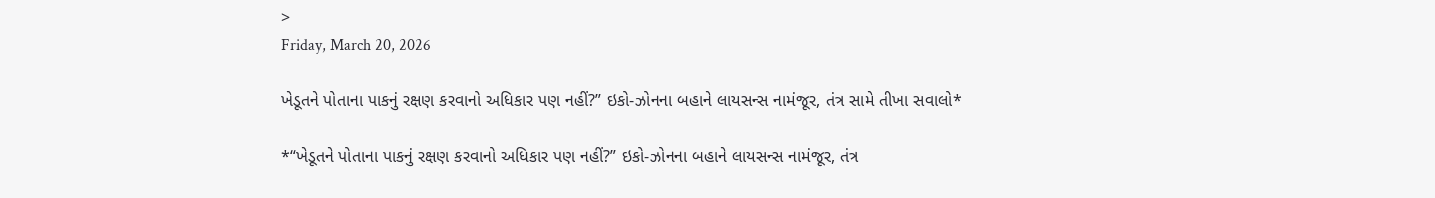>
Friday, March 20, 2026

ખેડૂતને પોતાના પાકનું રક્ષણ કરવાનો અધિકાર પણ નહીં?” ઇકો-ઝોનના બહાને લાયસન્સ નામંજૂર, તંત્ર સામે તીખા સવાલો*

*“ખેડૂતને પોતાના પાકનું રક્ષણ કરવાનો અધિકાર પણ નહીં?” ઇકો-ઝોનના બહાને લાયસન્સ નામંજૂર, તંત્ર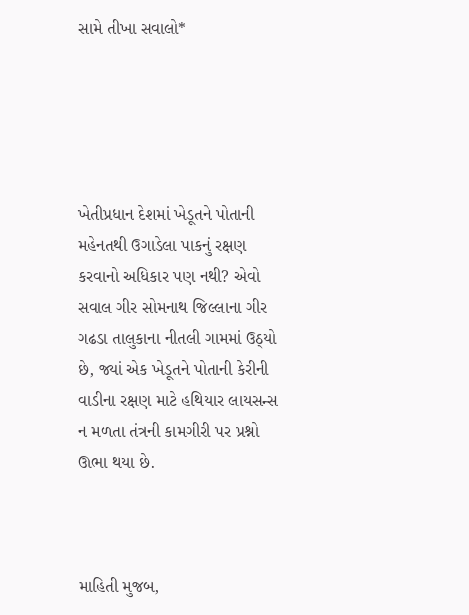સામે તીખા સવાલો*





ખેતીપ્રધાન દેશમાં ખેડૂતને પોતાની મહેનતથી ઉગાડેલા પાકનું રક્ષણ કરવાનો અધિકાર પણ નથી? એવો સવાલ ગીર સોમનાથ જિલ્લાના ગીર ગઢડા તાલુકાના નીતલી ગામમાં ઉઠ્યો છે, જ્યાં એક ખેડૂતને પોતાની કેરીની વાડીના રક્ષણ માટે હથિયાર લાયસન્સ ન મળતા તંત્રની કામગીરી પર પ્રશ્નો ઊભા થયા છે.



માહિતી મુજબ,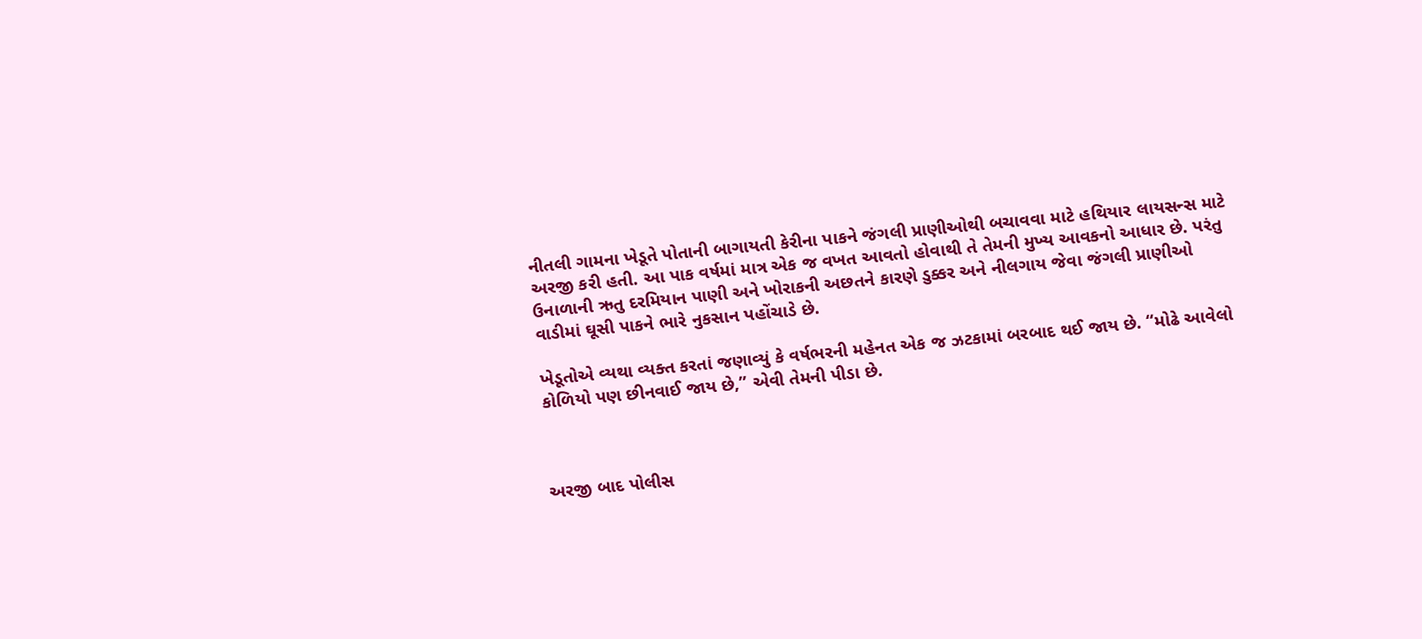નીતલી ગામના ખેડૂતે પોતાની બાગાયતી કેરીના પાકને જંગલી પ્રાણીઓથી બચાવવા માટે હથિયાર લાયસન્સ માટે અરજી કરી હતી. આ પાક વર્ષમાં માત્ર એક જ વખત આવતો હોવાથી તે તેમની મુખ્ય આવકનો આધાર છે. પરંતુ ઉનાળાની ઋતુ દરમિયાન પાણી અને ખોરાકની અછતને કારણે ડુક્કર અને નીલગાય જેવા જંગલી પ્રાણીઓ વાડીમાં ઘૂસી પાકને ભારે નુકસાન પહોંચાડે છે.

ખેડૂતોએ વ્યથા વ્યક્ત કરતાં જણાવ્યું કે વર્ષભરની મહેનત એક જ ઝટકામાં બરબાદ થઈ જાય છે. “મોઢે આવેલો કોળિયો પણ છીનવાઈ જાય છે,” એવી તેમની પીડા છે.



અરજી બાદ પોલીસ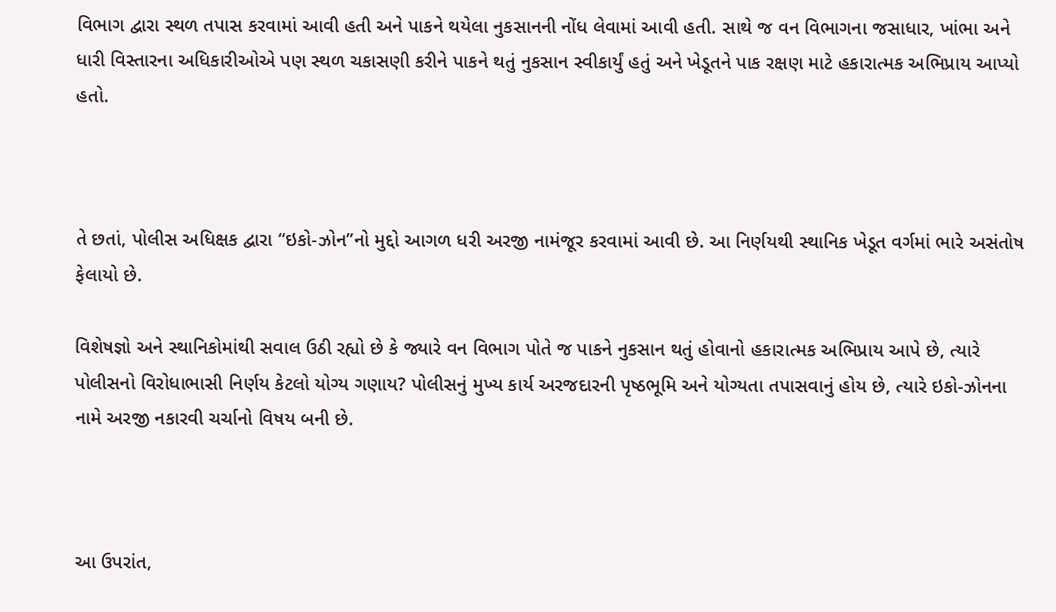વિભાગ દ્વારા સ્થળ તપાસ કરવામાં આવી હતી અને પાકને થયેલા નુકસાનની નોંધ લેવામાં આવી હતી. સાથે જ વન વિભાગના જસાધાર, ખાંભા અને ધારી વિસ્તારના અધિકારીઓએ પણ સ્થળ ચકાસણી કરીને પાકને થતું નુકસાન સ્વીકાર્યું હતું અને ખેડૂતને પાક રક્ષણ માટે હકારાત્મક અભિપ્રાય આપ્યો હતો.



તે છતાં, પોલીસ અધિક્ષક દ્વારા “ઇકો-ઝોન”નો મુદ્દો આગળ ધરી અરજી નામંજૂર કરવામાં આવી છે. આ નિર્ણયથી સ્થાનિક ખેડૂત વર્ગમાં ભારે અસંતોષ ફેલાયો છે.

વિશેષજ્ઞો અને સ્થાનિકોમાંથી સવાલ ઉઠી રહ્યો છે કે જ્યારે વન વિભાગ પોતે જ પાકને નુકસાન થતું હોવાનો હકારાત્મક અભિપ્રાય આપે છે, ત્યારે પોલીસનો વિરોધાભાસી નિર્ણય કેટલો યોગ્ય ગણાય? પોલીસનું મુખ્ય કાર્ય અરજદારની પૃષ્ઠભૂમિ અને યોગ્યતા તપાસવાનું હોય છે, ત્યારે ઇકો-ઝોનના નામે અરજી નકારવી ચર્ચાનો વિષય બની છે.



આ ઉપરાંત,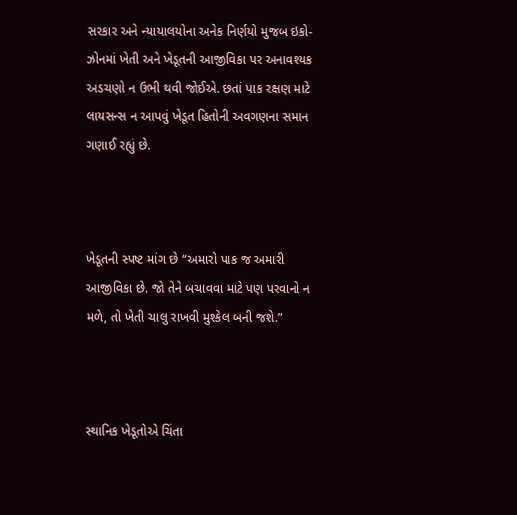સરકાર અને ન્યાયાલયોના અનેક નિર્ણયો મુજબ ઇકો-ઝોનમાં ખેતી અને ખેડૂતની આજીવિકા પર અનાવશ્યક અડચણો ન ઉભી થવી જોઈએ. છતાં પાક રક્ષણ માટે લાયસન્સ ન આપવું ખેડૂત હિતોની અવગણના સમાન ગણાઈ રહ્યું છે.



ખેડૂતની સ્પષ્ટ માંગ છે “અમારો પાક જ અમારી આજીવિકા છે. જો તેને બચાવવા માટે પણ પરવાનો ન મળે, તો ખેતી ચાલુ રાખવી મુશ્કેલ બની જશે.”



સ્થાનિક ખેડૂતોએ ચિંતા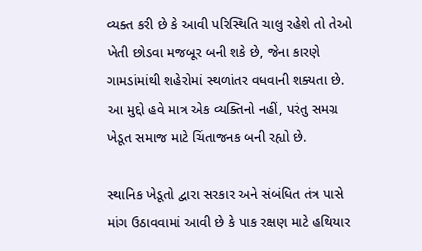વ્યક્ત કરી છે કે આવી પરિસ્થિતિ ચાલુ રહેશે તો તેઓ ખેતી છોડવા મજબૂર બની શકે છે, જેના કારણે ગામડાંમાંથી શહેરોમાં સ્થળાંતર વધવાની શક્યતા છે. આ મુદ્દો હવે માત્ર એક વ્યક્તિનો નહીં, પરંતુ સમગ્ર ખેડૂત સમાજ માટે ચિંતાજનક બની રહ્યો છે.

સ્થાનિક ખેડૂતો દ્વારા સરકાર અને સંબંધિત તંત્ર પાસે માંગ ઉઠાવવામાં આવી છે કે પાક રક્ષણ માટે હથિયાર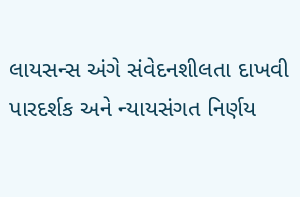લાયસન્સ અંગે સંવેદનશીલતા દાખવી પારદર્શક અને ન્યાયસંગત નિર્ણય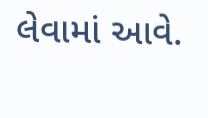લેવામાં આવે.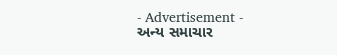- Advertisement -
અન્ય સમાચાર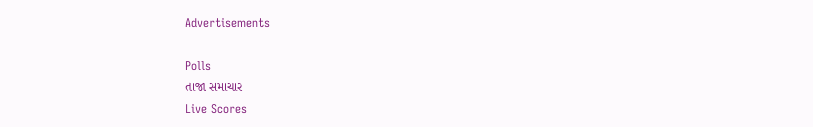Advertisements

Polls
તાજા સમાચાર
Live Scores